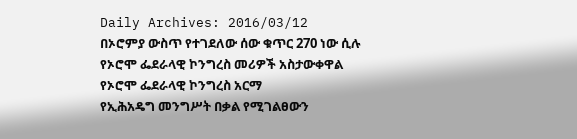Daily Archives: 2016/03/12
በኦሮምያ ውስጥ የተገደለው ሰው ቁጥር 270 ነው ሲሉ የኦሮሞ ፌደራላዊ ኮንግረስ መሪዎች አስታውቀዋል
የኦሮሞ ፌደራላዊ ኮንግረስ አርማ
የኢሕአዴግ መንግሥት በቃል የሚገልፀውን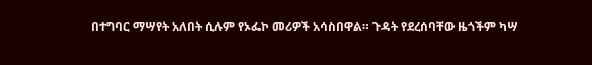በተግባር ማሣየት አለበት ሲሉም የኦፌኮ መሪዎች አሳስበዋል። ጉዳት የደረሰባቸው ዜጎችም ካሣ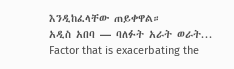እንዲከፈላቸው ጠይቀዋል።
አዲስ አበባ — ባለፉት አራት ወራት...
Factor that is exacerbating the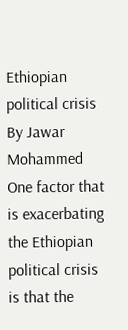Ethiopian political crisis
By Jawar Mohammed
One factor that is exacerbating the Ethiopian political crisis is that the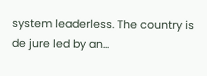system leaderless. The country is de jure led by an...